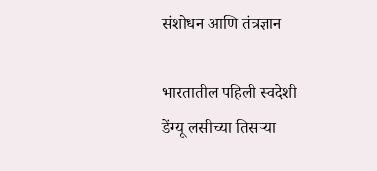संशोधन आणि तंत्रज्ञान

भारतातील पहिली स्वदेशी डेंग्यू लसीच्या तिसऱ्या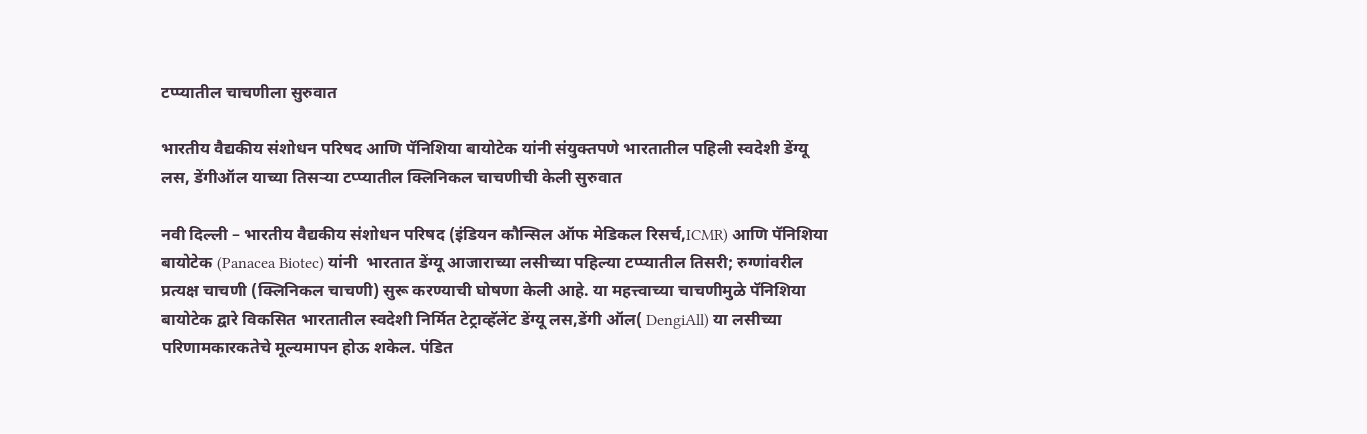टप्प्यातील चाचणीला सुरुवात

भारतीय वैद्यकीय संशोधन परिषद आणि पॅनिशिया बायोटेक यांनी संयुक्तपणे भारतातील पहिली स्वदेशी डेंग्यू लस, डेंगीऑल याच्या तिसऱ्या टप्प्यातील क्लिनिकल चाचणीची केली सुरुवात

नवी दिल्ली – भारतीय वैद्यकीय संशोधन परिषद (इंडियन कौन्सिल ऑफ मेडिकल रिसर्च,ICMR) आणि पॅनिशिया बायोटेक (Panacea Biotec) यांनी  भारतात डेंग्यू आजाराच्या लसीच्या पहिल्या टप्प्यातील तिसरी; रुग्णांवरील प्रत्यक्ष चाचणी (क्लिनिकल चाचणी) सुरू करण्याची घोषणा केली आहे. या महत्त्वाच्या चाचणीमुळे पॅनिशिया बायोटेक द्वारे विकसित भारतातील स्वदेशी निर्मित टेट्राव्हॅलेंट डेंग्यू लस,डेंगी ऑल( DengiAll) या लसीच्या परिणामकारकतेचे मूल्यमापन होऊ शकेल. पंडित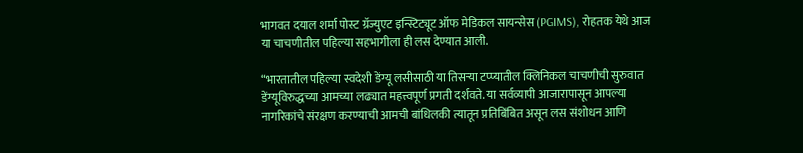भागवत दयाल शर्मा पोस्ट ग्रॅज्युएट इन्स्टिट्यूट ऑफ मेडिकल सायन्सेस (PGIMS), रोहतक येथे आज या चाचणीतील पहिल्या सहभागीला ही लस देण्यात आली.

“भारतातील पहिल्या स्वदेशी डेंग्यू लसीसाठी या तिसऱ्या टप्प्यातील क्लिनिकल चाचणीची सुरुवात डेंग्यूविरुद्धच्या आमच्या लढ्यात महत्त्वपूर्ण प्रगती दर्शवते. या सर्वव्यापी आजारापासून आपल्या नागरिकांचे संरक्षण करण्याची आमची बांधिलकी त्यातून प्रतिबिंबित असून लस संशोधन आणि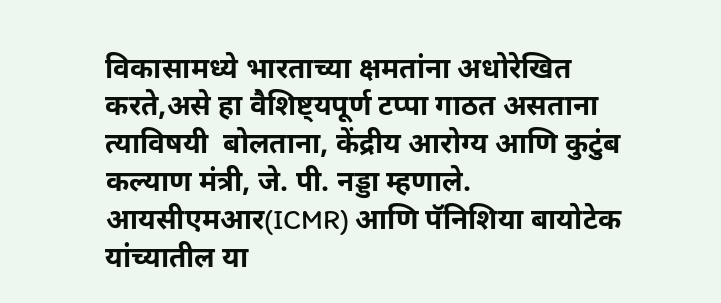विकासामध्ये भारताच्या क्षमतांना अधोरेखित करते,असे हा वैशिष्ट्यपूर्ण टप्पा गाठत असताना त्याविषयी  बोलताना, केंद्रीय आरोग्य आणि कुटुंब कल्याण मंत्री, जे. पी. नड्डा म्हणाले. आयसीएमआर(ICMR) आणि पॅनिशिया बायोटेक  यांच्यातील या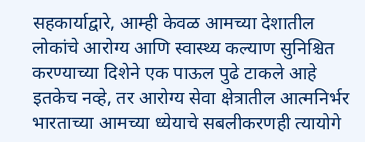सहकार्याद्वारे, आम्ही केवळ आमच्या देशातील लोकांचे आरोग्य आणि स्वास्थ्य कल्याण सुनिश्चित करण्याच्या दिशेने एक पाऊल पुढे टाकले आहे इतकेच नव्हे, तर आरोग्य सेवा क्षेत्रातील आत्मनिर्भर भारताच्या आमच्या ध्येयाचे सबलीकरणही त्यायोगे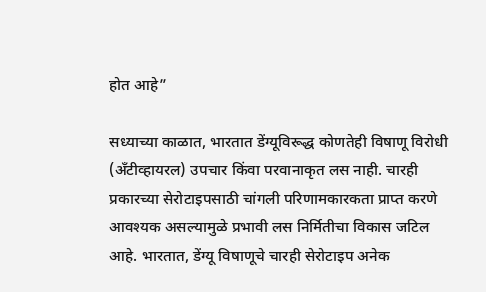होत आहे”

सध्याच्या काळात, भारतात डेंग्यूविरूद्ध कोणतेही विषाणू विरोधी (अँटीव्हायरल) उपचार किंवा परवानाकृत लस नाही. चारही प्रकारच्या सेरोटाइपसाठी चांगली परिणामकारकता प्राप्त करणे आवश्यक असल्यामुळे प्रभावी लस निर्मितीचा विकास जटिल आहे. भारतात, डेंग्यू विषाणूचे चारही सेरोटाइप अनेक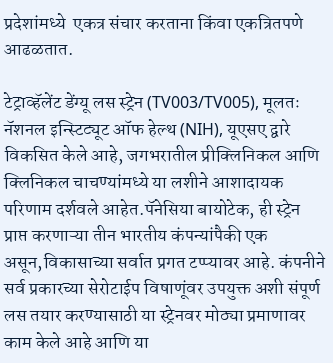प्रदेशांमध्ये  एकत्र संचार करताना किंवा एकत्रितपणे आढळतात.

टेट्राव्हॅलेंट डेंग्यू लस स्ट्रेन (TV003/TV005), मूलतः नॅशनल इन्स्टिट्यूट ऑफ हेल्थ (NIH), यूएसए द्वारे विकसित केले आहे, जगभरातील प्रीक्लिनिकल आणि क्लिनिकल चाचण्यांमध्ये या लशीने आशादायक परिणाम दर्शवले आहेत.पॅनेसिया बायोटेक, ही स्ट्रेन प्राप्त करणाऱ्या तीन भारतीय कंपन्यांपैकी एक असून,विकासाच्या सर्वात प्रगत टप्प्यावर आहे. कंपनीने सर्व प्रकारच्या सेरोटाईप विषाणूंवर उपयुक्त अशी संपूर्ण लस तयार करण्यासाठी या स्ट्रेनवर मोठ्या प्रमाणावर काम केले आहे आणि या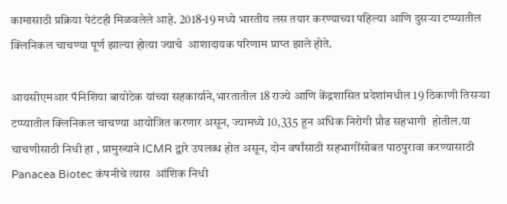कामासाठी प्रक्रिया पेटंटही मिळवलेले आहे. 2018-19 मध्ये भारतीय लस तयार करण्याच्या पहिल्या आणि दुसऱ्या टप्प्यातील क्लिनिकल चाचण्या पूर्ण झाल्या होत्या ज्याचे  आशादायक परिणाम प्राप्त झाले होते.

आयसीएमआर पॅनिशिया बायोटेक यांच्या सहकार्याने,भारतातील 18 राज्ये आणि केंद्रशासित प्रदेशांमधील 19 ठिकाणी तिसऱ्या टप्प्यातील क्लिनिकल चाचण्या आयोजित करणार असून, ज्यामध्ये 10,335 हून अधिक निरोगी प्रौढ सहभागी  होतील.या  चाचणीसाठी निधी हा , प्रामुख्याने ICMR द्वारे उपलब्ध होत असून, दोन वर्षांसाठी सहभागींसोबत पाठपुरावा करण्यासाठी Panacea Biotec कंपनीचे त्यास  आंशिक निधी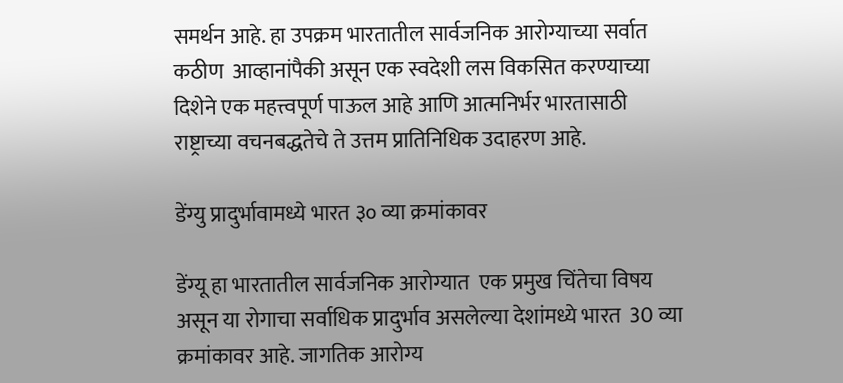समर्थन आहे. हा उपक्रम भारतातील सार्वजनिक आरोग्याच्या सर्वात कठीण  आव्हानांपैकी असून एक स्वदेशी लस विकसित करण्याच्या दिशेने एक महत्त्वपूर्ण पाऊल आहे आणि आत्मनिर्भर भारतासाठी राष्ट्राच्या वचनबद्धतेचे ते उत्तम प्रातिनिधिक उदाहरण आहे.

डेंग्यु प्रादुर्भावामध्ये भारत ३० व्या क्रमांकावर

डेंग्यू हा भारतातील सार्वजनिक आरोग्यात  एक प्रमुख चिंतेचा विषय असून या रोगाचा सर्वाधिक प्रादुर्भाव असलेल्या देशांमध्ये भारत  30 व्या क्रमांकावर आहे. जागतिक आरोग्य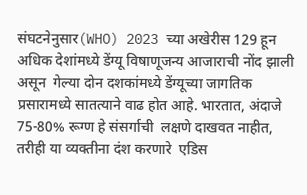संघटनेनुसार(WHO) 2023 च्या अखेरीस 129 हून अधिक देशांमध्ये डेंग्यू विषाणूजन्य आजाराची नोंद झाली असून  गेल्या दोन दशकांमध्ये डेंग्यूच्या जागतिक प्रसारामध्ये सातत्याने वाढ होत आहे. भारतात, अंदाजे 75-80% रूग्ण हे संसर्गाची  लक्षणे दाखवत नाहीत, तरीही या व्यक्तीना दंश करणारे  एडिस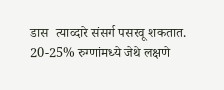डास  त्याव्दारे संसर्ग पसरवू शकतात. 20-25% रुग्णांमध्ये जेथे लक्षणे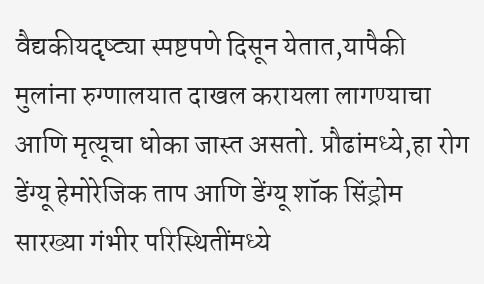वैद्यकीयदृष्ट्या स्पष्टपणे दिसून येतात,यापैकी  मुलांना रुग्णालयात दाखल करायला लागण्याचा आणि मृत्यूचा धोका जास्त असतो. प्रौढांमध्ये,हा रोग डेंग्यू हेमोरेजिक ताप आणि डेंग्यू शॉक सिंड्रोम सारख्या गंभीर परिस्थितींमध्ये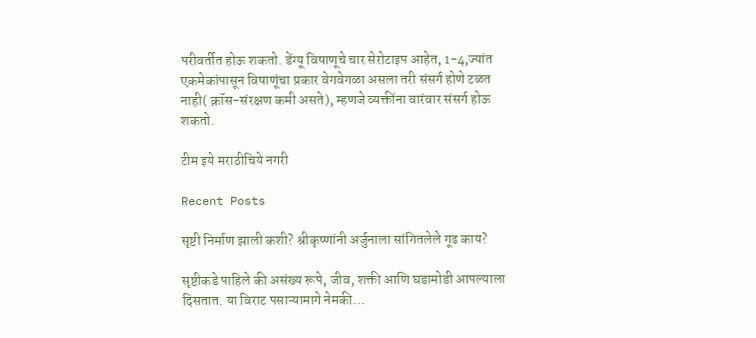परीवर्तीत होऊ शकतो. डेंग्यू विषाणूचे चार सेरोटाइप आहेत, 1-4,ज्यांत एकमेकांपासून विषाणूंचा प्रकार वेगवेगळा असला तरी संसर्ग होणे टळत नाही( क्रॉस-संरक्षण कमी असते), म्हणजे व्यक्तींना वारंवार संसर्ग होऊ शकतो.

टीम इये मराठीचिये नगरी

Recent Posts

सृष्टी निर्माण झाली कशी? श्रीकृष्णांनी अर्जुनाला सांगितलेले गूढ काय?

सृष्टीकडे पाहिले की असंख्य रूपे, जीव, शक्ती आणि घडामोडी आपल्याला दिसतात. या विराट पसाऱ्यामागे नेमकी…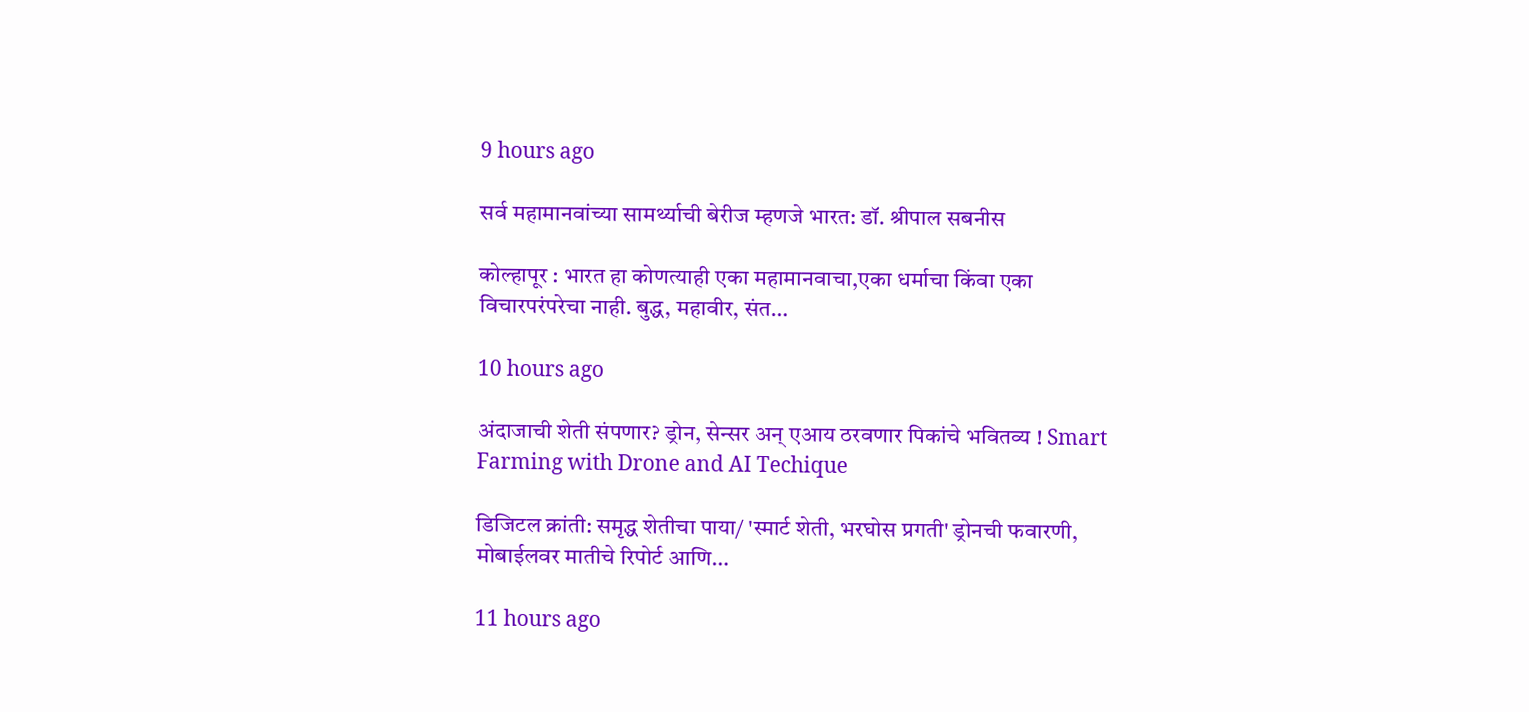9 hours ago

सर्व महामानवांच्या सामर्थ्याची बेरीज म्हणजे भारत: डॉ. श्रीपाल सबनीस

कोल्हापूर : भारत हा कोणत्याही एका महामानवाचा,एका धर्माचा किंवा एका विचारपरंपरेचा नाही. बुद्ध, महावीर, संत…

10 hours ago

अंदाजाची शेती संपणार? ड्रोन, सेन्सर अन् एआय ठरवणार पिकांचे भवितव्य ! Smart Farming with Drone and AI Techique

डिजिटल क्रांती: समृद्ध शेतीचा पाया/ 'स्मार्ट शेती, भरघोस प्रगती' ड्रोनची फवारणी, मोबाईलवर मातीचे रिपोर्ट आणि…

11 hours ago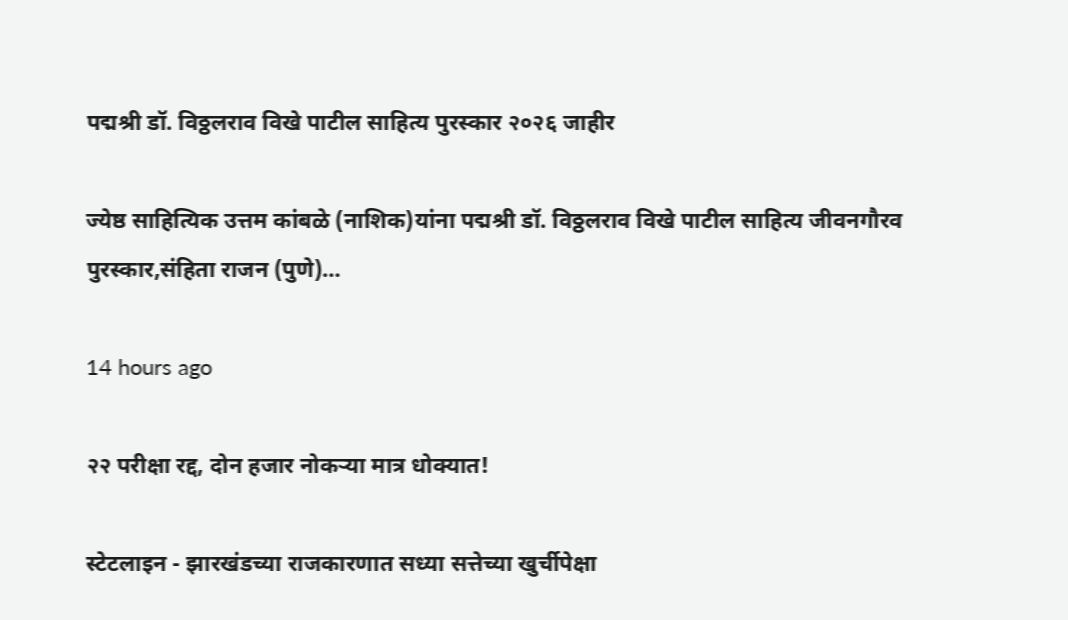पद्मश्री डॉ. विठ्ठलराव विखे पाटील साहित्य पुरस्कार २०२६ जाहीर

ज्येष्ठ साहित्यिक उत्तम कांबळे (नाशिक)यांना पद्मश्री डॉ. विठ्ठलराव विखे पाटील साहित्य जीवनगौरव पुरस्कार,संहिता राजन (पुणे)…

14 hours ago

२२ परीक्षा रद्द, दोन हजार नोकऱ्या मात्र धोक्यात!

स्टेटलाइन - झारखंडच्या राजकारणात सध्या सत्तेच्या खुर्चीपेक्षा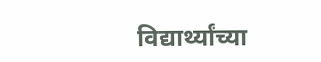विद्यार्थ्यांच्या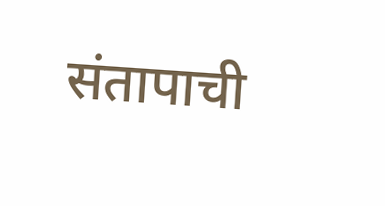संतापाची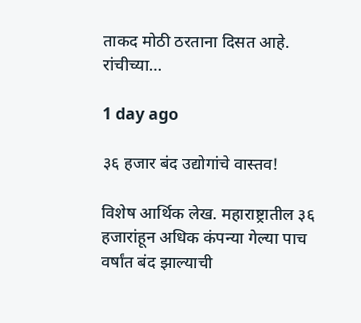ताकद मोठी ठरताना दिसत आहे. रांचीच्या…

1 day ago

३६ हजार बंद उद्योगांचे वास्तव!

विशेष आर्थिक लेख. महाराष्ट्रातील ३६ हजारांहून अधिक कंपन्या गेल्या पाच वर्षांत बंद झाल्याची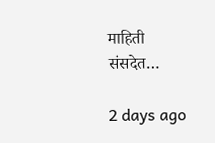माहिती संसदेत…

2 days ago